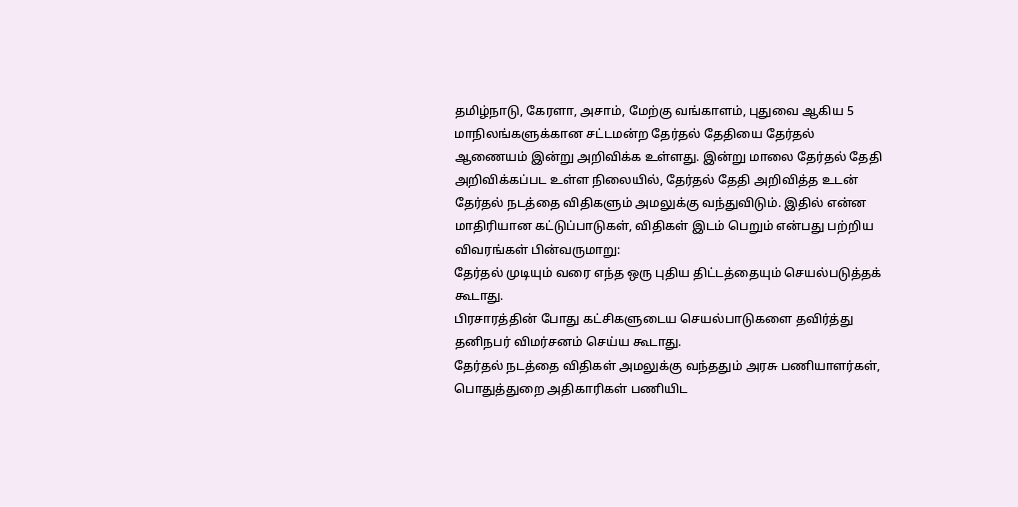தமிழ்நாடு, கேரளா, அசாம், மேற்கு வங்காளம், புதுவை ஆகிய 5 மாநிலங்களுக்கான சட்டமன்ற தேர்தல் தேதியை தேர்தல் ஆணையம் இன்று அறிவிக்க உள்ளது. இன்று மாலை தேர்தல் தேதி அறிவிக்கப்பட உள்ள நிலையில், தேர்தல் தேதி அறிவித்த உடன் தேர்தல் நடத்தை விதிகளும் அமலுக்கு வந்துவிடும். இதில் என்ன மாதிரியான கட்டுப்பாடுகள், விதிகள் இடம் பெறும் என்பது பற்றிய விவரங்கள் பின்வருமாறு:
தேர்தல் முடியும் வரை எந்த ஒரு புதிய திட்டத்தையும் செயல்படுத்தக் கூடாது.
பிரசாரத்தின் போது கட்சிகளுடைய செயல்பாடுகளை தவிர்த்து தனிநபர் விமர்சனம் செய்ய கூடாது.
தேர்தல் நடத்தை விதிகள் அமலுக்கு வந்ததும் அரசு பணியாளர்கள், பொதுத்துறை அதிகாரிகள் பணியிட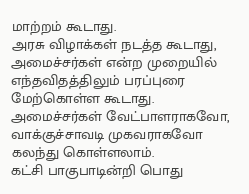மாற்றம் கூடாது.
அரசு விழாக்கள் நடத்த கூடாது, அமைச்சர்கள் என்ற முறையில் எந்தவிதத்திலும் பரப்புரை மேற்கொள்ள கூடாது. அமைச்சர்கள் வேட்பாளராகவோ, வாக்குச்சாவடி முகவராகவோ கலந்து கொள்ளலாம்.
கட்சி பாகுபாடின்றி பொது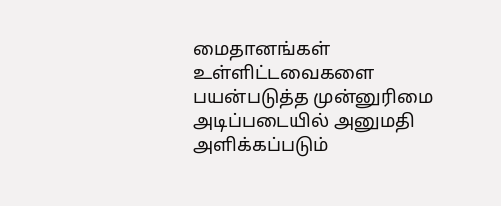மைதானங்கள் உள்ளிட்டவைகளை பயன்படுத்த முன்னுரிமை அடிப்படையில் அனுமதி அளிக்கப்படும்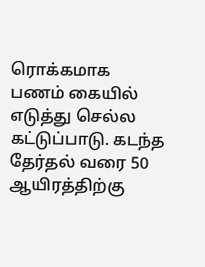ரொக்கமாக பணம் கையில் எடுத்து செல்ல கட்டுப்பாடு. கடந்த தேர்தல் வரை 50 ஆயிரத்திற்கு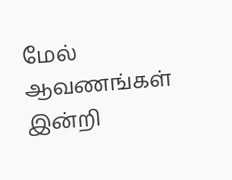மேல் ஆவணங்கள் இன்றி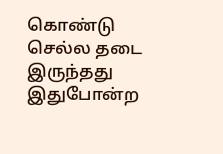கொண்டு செல்ல தடை இருந்தது
இதுபோன்ற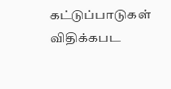கட்டுப்பாடுகள் விதிக்கபட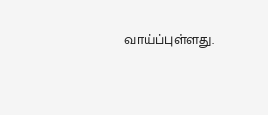வாய்ப்புள்ளது.